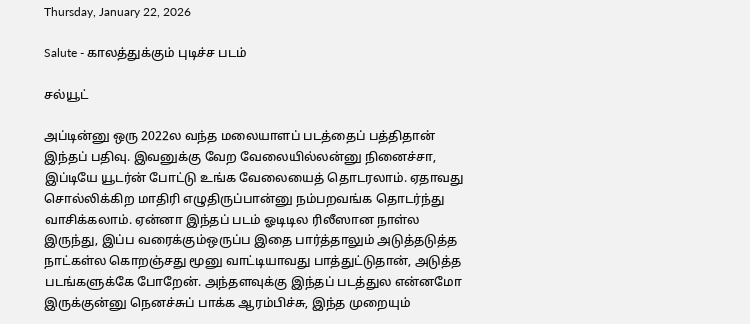Thursday, January 22, 2026

Salute - காலத்துக்கும் புடிச்ச படம்

சல்யூட்

அப்டின்னு ஒரு 2022ல வந்த மலையாளப் படத்தைப் பத்திதான் இந்தப் பதிவு. இவனுக்கு வேற வேலையில்லன்னு நினைச்சா, இப்டியே யூடர்ன் போட்டு உங்க வேலையைத் தொடரலாம். ஏதாவது சொல்லிக்கிற மாதிரி எழுதிருப்பான்னு நம்பறவங்க தொடர்ந்து வாசிக்கலாம். ஏன்னா இந்தப் படம் ஓடிடில ரிலீஸான நாள்ல இருந்து, இப்ப வரைக்கும்ஒருப்ப இதை பார்த்தாலும் அடுத்தடுத்த நாட்கள்ல கொறஞ்சது மூனு வாட்டியாவது பாத்துட்டுதான், அடுத்த படங்களுக்கே போறேன். அந்தளவுக்கு இந்தப் படத்துல என்னமோ இருக்குன்னு நெனச்சுப் பாக்க ஆரம்பிச்சு, இந்த முறையும்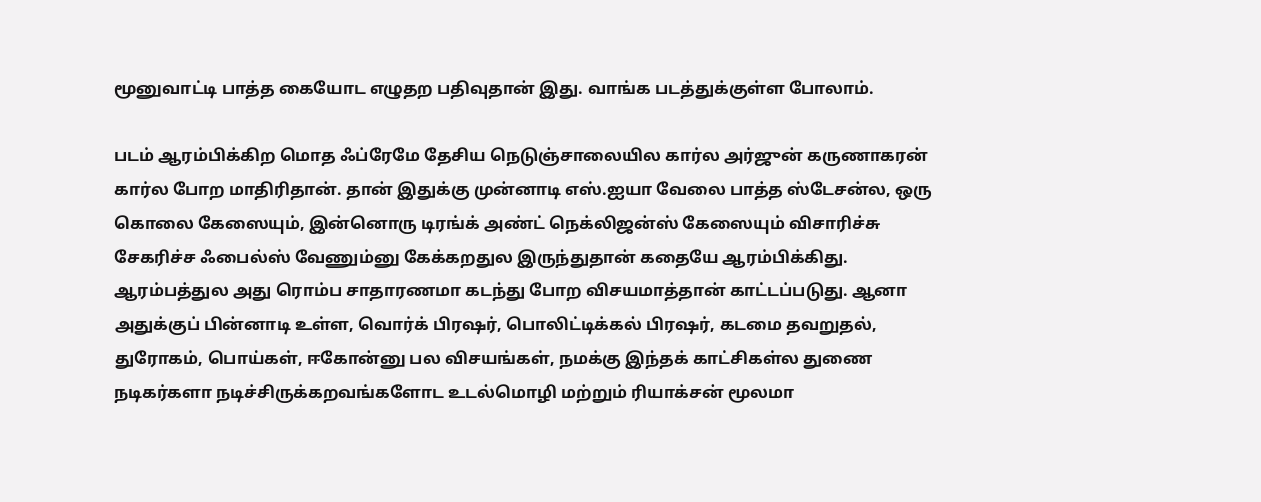மூனுவாட்டி பாத்த கையோட எழுதற பதிவுதான் இது. வாங்க படத்துக்குள்ள போலாம்.

படம் ஆரம்பிக்கிற மொத ஃப்ரேமே தேசிய நெடுஞ்சாலையில கார்ல அர்ஜுன் கருணாகரன் கார்ல போற மாதிரிதான். தான் இதுக்கு முன்னாடி எஸ்.ஐயா வேலை பாத்த ஸ்டேசன்ல, ஒரு கொலை கேஸையும், இன்னொரு டிரங்க் அண்ட் நெக்லிஜன்ஸ் கேஸையும் விசாரிச்சு சேகரிச்ச ஃபைல்ஸ் வேணும்னு கேக்கறதுல இருந்துதான் கதையே ஆரம்பிக்கிது. ஆரம்பத்துல அது ரொம்ப சாதாரணமா கடந்து போற விசயமாத்தான் காட்டப்படுது. ஆனா அதுக்குப் பின்னாடி உள்ள, வொர்க் பிரஷர், பொலிட்டிக்கல் பிரஷர், கடமை தவறுதல், துரோகம், பொய்கள், ஈகோன்னு பல விசயங்கள், நமக்கு இந்தக் காட்சிகள்ல துணை நடிகர்களா நடிச்சிருக்கறவங்களோட உடல்மொழி மற்றும் ரியாக்சன் மூலமா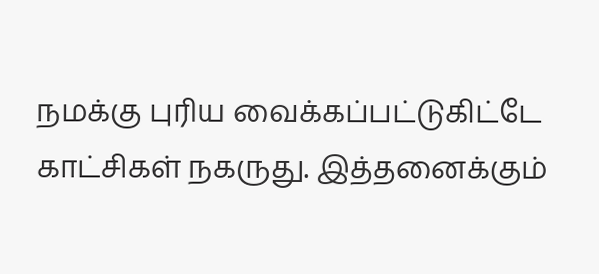நமக்கு புரிய வைக்கப்பட்டுகிட்டே காட்சிகள் நகருது. இத்தனைக்கும்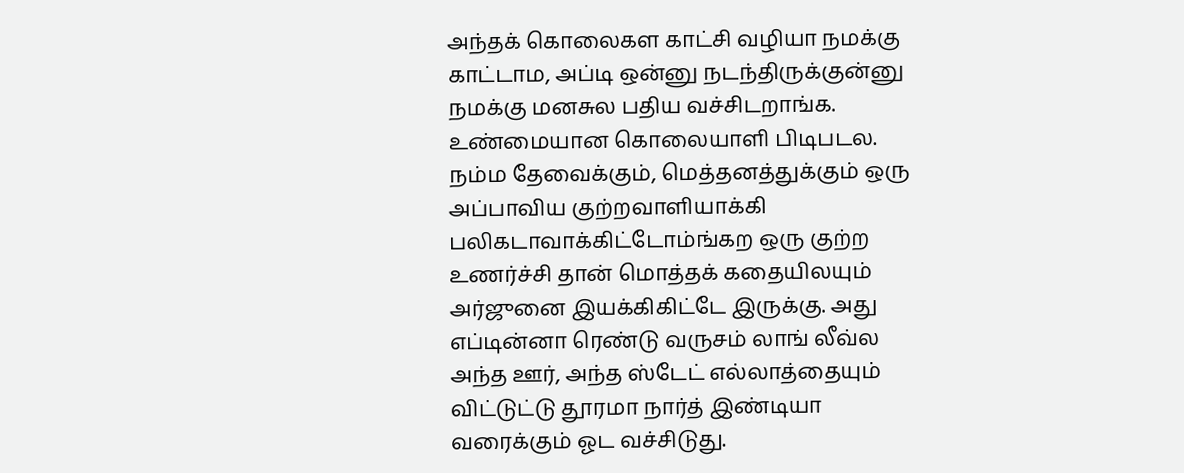அந்தக் கொலைகள காட்சி வழியா நமக்கு காட்டாம, அப்டி ஒன்னு நடந்திருக்குன்னு நமக்கு மனசுல பதிய வச்சிடறாங்க. உண்மையான கொலையாளி பிடிபடல. நம்ம தேவைக்கும், மெத்தனத்துக்கும் ஒரு அப்பாவிய குற்றவாளியாக்கி பலிகடாவாக்கிட்டோம்ங்கற ஒரு குற்ற உணர்ச்சி தான் மொத்தக் கதையிலயும் அர்ஜுனை இயக்கிகிட்டே இருக்கு. அது எப்டின்னா ரெண்டு வருசம் லாங் லீவ்ல அந்த ஊர், அந்த ஸ்டேட் எல்லாத்தையும் விட்டுட்டு தூரமா நார்த் இண்டியா வரைக்கும் ஓட வச்சிடுது.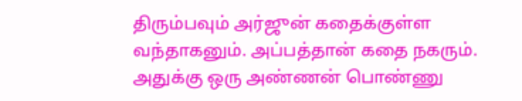திரும்பவும் அர்ஜுன் கதைக்குள்ள வந்தாகனும். அப்பத்தான் கதை நகரும். அதுக்கு ஒரு அண்ணன் பொண்ணு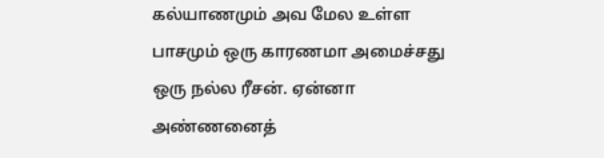கல்யாணமும் அவ மேல உள்ள பாசமும் ஒரு காரணமா அமைச்சது ஒரு நல்ல ரீசன். ஏன்னா அண்ணனைத்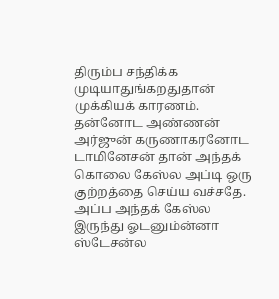திரும்ப சந்திக்க முடியாதுங்கறதுதான் முக்கியக் காரணம். தன்னோட அண்ணன் அர்ஜுன் கருணாகரனோட டாமினேசன் தான் அந்தக் கொலை கேஸ்ல அப்டி ஒரு குற்றத்தை செய்ய வச்சதே. அப்ப அந்தக் கேஸ்ல இருந்து ஓடனும்ன்னா ஸ்டேசன்ல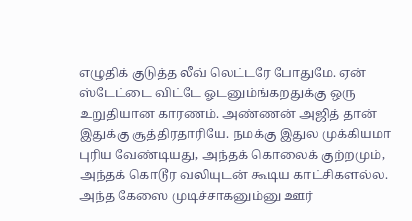எழுதிக் குடுத்த லீவ் லெட்டரே போதுமே. ஏன் ஸ்டேட்டை விட்டே ஓடனும்ங்கறதுக்கு ஒரு உறுதியான காரணம். அண்ணன் அஜித் தான் இதுக்கு சூத்திரதாரியே. நமக்கு இதுல முக்கியமா புரிய வேண்டியது, அந்தக் கொலைக் குற்றமும், அந்தக் கொடூர வலியுடன் கூடிய காட்சிகளல்ல. அந்த கேஸை முடிச்சாகனும்னு ஊர்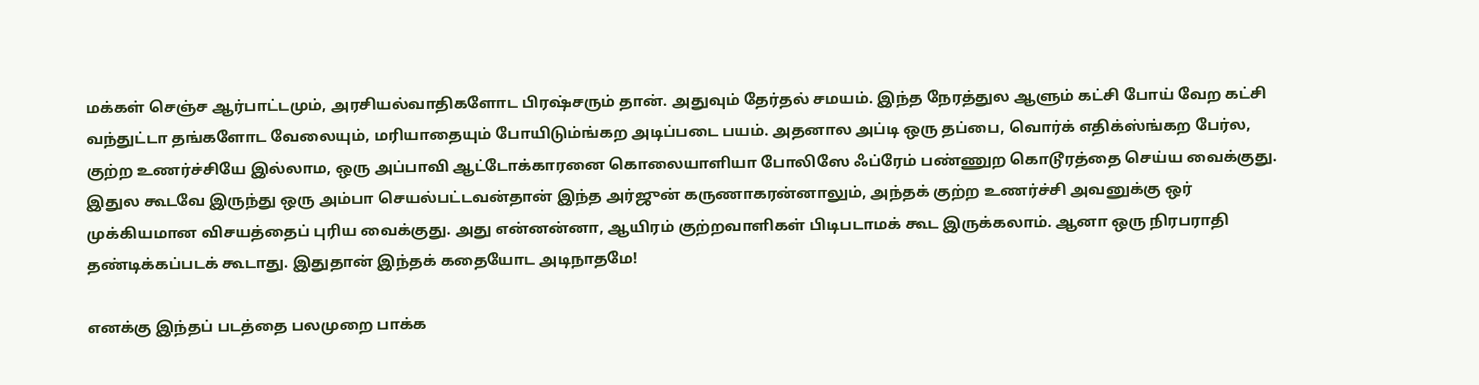மக்கள் செஞ்ச ஆர்பாட்டமும், அரசியல்வாதிகளோட பிரஷ்சரும் தான். அதுவும் தேர்தல் சமயம். இந்த நேரத்துல ஆளும் கட்சி போய் வேற கட்சி வந்துட்டா தங்களோட வேலையும், மரியாதையும் போயிடும்ங்கற அடிப்படை பயம். அதனால அப்டி ஒரு தப்பை, வொர்க் எதிக்ஸ்ங்கற பேர்ல, குற்ற உணர்ச்சியே இல்லாம, ஒரு அப்பாவி ஆட்டோக்காரனை கொலையாளியா போலிஸே ஃப்ரேம் பண்ணுற கொடூரத்தை செய்ய வைக்குது. இதுல கூடவே இருந்து ஒரு அம்பா செயல்பட்டவன்தான் இந்த அர்ஜுன் கருணாகரன்னாலும், அந்தக் குற்ற உணர்ச்சி அவனுக்கு ஒர் முக்கியமான விசயத்தைப் புரிய வைக்குது. அது என்னன்னா, ஆயிரம் குற்றவாளிகள் பிடிபடாமக் கூட இருக்கலாம். ஆனா ஒரு நிரபராதி தண்டிக்கப்படக் கூடாது. இதுதான் இந்தக் கதையோட அடிநாதமே!

எனக்கு இந்தப் படத்தை பலமுறை பாக்க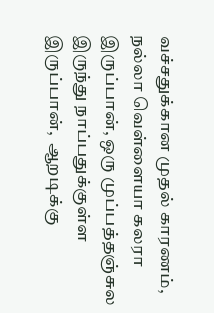வச்சதுக்கான முதல் காரணம், நல்லா வெள்ளையா கலரா இருப்பான், ஒரு முப்பத்தஞ்சுல இருந்து நாப்பதுக்குள்ள இருப்பான்,  ஆறடிக்கு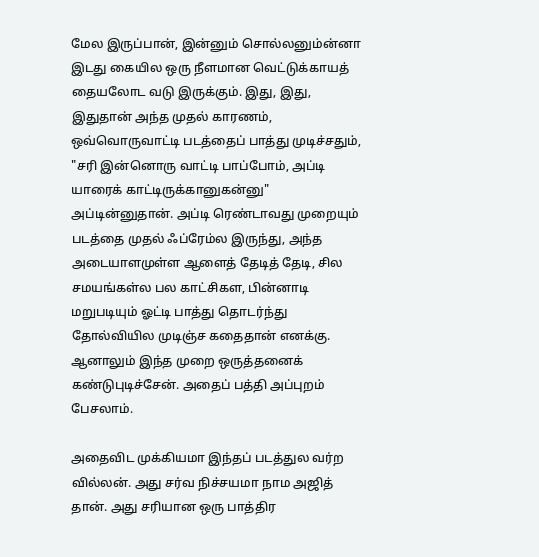மேல இருப்பான், இன்னும் சொல்லனும்ன்னா இடது கையில ஒரு நீளமான வெட்டுக்காயத் தையலோட வடு இருக்கும். இது, இது, இதுதான் அந்த முதல் காரணம், ஒவ்வொருவாட்டி படத்தைப் பாத்து முடிச்சதும், "சரி இன்னொரு வாட்டி பாப்போம், அப்டி யாரைக் காட்டிருக்கானுகன்னு" அப்டின்னுதான். அப்டி ரெண்டாவது முறையும் படத்தை முதல் ஃப்ரேம்ல இருந்து, அந்த அடையாளமுள்ள ஆளைத் தேடித் தேடி, சில சமயங்கள்ல பல காட்சிகள, பின்னாடி மறுபடியும் ஓட்டி பாத்து தொடர்ந்து தோல்வியில முடிஞ்ச கதைதான் எனக்கு. ஆனாலும் இந்த முறை ஒருத்தனைக் கண்டுபுடிச்சேன். அதைப் பத்தி அப்புறம் பேசலாம்.

அதைவிட முக்கியமா இந்தப் படத்துல வர்ற வில்லன். அது சர்வ நிச்சயமா நாம அஜித் தான். அது சரியான ஒரு பாத்திர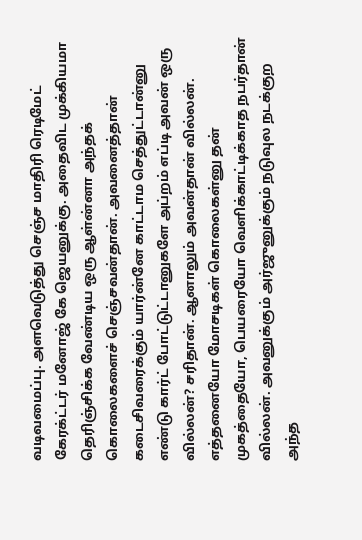வடிவமைப்பு. அளவெடுத்து செஞ்ச மாதிரி ரெடிமேட் கேரக்ட்டர் மனோஜ் கே ஜெயனுக்கு. அதைவிட முக்கியமா தெரிஞ்சிக்க வேண்டிய ஒரு ஆள்ன்னா அந்தக் கொலைகளைச் செஞ்சவன்தான். அவனைத்தான் கடைசிவரைக்கும் யார்ன்னே காட்டாம செத்துட்டான்னு எண்டு கார்ட் போட்டுட்டானுகளே அப்றம் எப்டி அவன் ஒரு வில்லன்? சரிதான். ஆனாலும் அவன்தான் வில்லன். எத்தனையோ மோசடிகள் கொலைகள்னு தன் முகத்தையோ, பெயரையோ வெளிக்காட்டிக்காத நபர்தான் வில்லன். அவனுக்கும் அர்ஜுனுக்கும் நடுவுல நடக்குற அந்த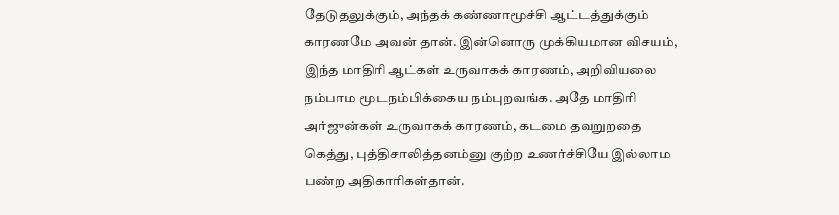தேடுதலுக்கும், அந்தக் கண்ணாமூச்சி ஆட்டத்துக்கும் காரணமே அவன் தான். இன்னொரு முக்கியமான விசயம், இந்த மாதிரி ஆட்கள் உருவாகக் காரணம், அறிவியலை நம்பாம மூடநம்பிக்கைய நம்புறவங்க. அதே மாதிரி அர்ஜுன்கள் உருவாகக் காரணம், கடமை தவறுறதை கெத்து, புத்திசாலித்தனம்னு குற்ற உணர்ச்சியே இல்லாம பண்ற அதிகாரிகள்தான்.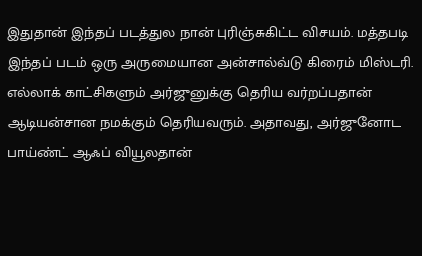இதுதான் இந்தப் படத்துல நான் புரிஞ்சுகிட்ட விசயம். மத்தபடி இந்தப் படம் ஒரு அருமையான அன்சால்வ்டு கிரைம் மிஸ்டரி. எல்லாக் காட்சிகளும் அர்ஜுனுக்கு தெரிய வர்றப்பதான் ஆடியன்சான நமக்கும் தெரியவரும். அதாவது, அர்ஜுனோட பாய்ண்ட் ஆஃப் வியூலதான்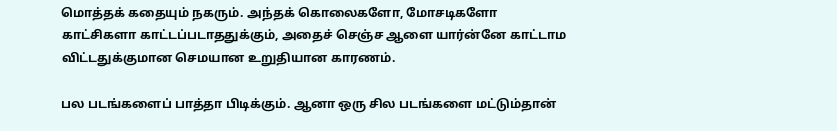மொத்தக் கதையும் நகரும். அந்தக் கொலைகளோ, மோசடிகளோ காட்சிகளா காட்டப்படாததுக்கும், அதைச் செஞ்ச ஆளை யார்ன்னே காட்டாம விட்டதுக்குமான செமயான உறுதியான காரணம்.

பல படங்களைப் பாத்தா பிடிக்கும். ஆனா ஒரு சில படங்களை மட்டும்தான்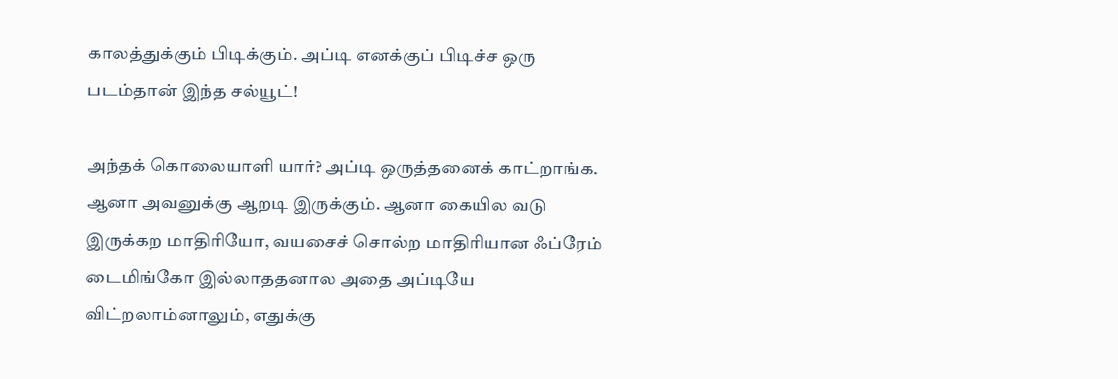காலத்துக்கும் பிடிக்கும். அப்டி எனக்குப் பிடிச்ச ஒரு படம்தான் இந்த சல்யூட்!

அந்தக் கொலையாளி யார்? அப்டி ஒருத்தனைக் காட்றாங்க. ஆனா அவனுக்கு ஆறடி இருக்கும். ஆனா கையில வடு இருக்கற மாதிரியோ, வயசைச் சொல்ற மாதிரியான ஃப்ரேம் டைமிங்கோ இல்லாததனால அதை அப்டியே விட்றலாம்னாலும், எதுக்கு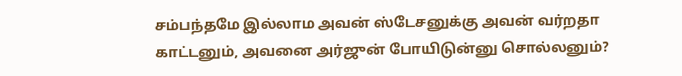சம்பந்தமே இல்லாம அவன் ஸ்டேசனுக்கு அவன் வர்றதா காட்டனும், அவனை அர்ஜுன் போயிடுன்னு சொல்லனும்?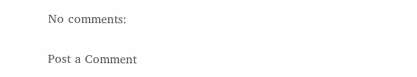No comments:

Post a Comment